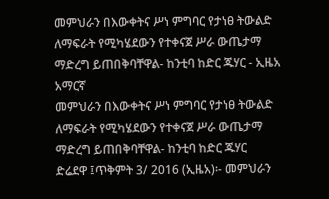መምህራን በእውቀትና ሥነ ምግባር የታነፀ ትውልድ ለማፍራት የሚካሄደውን የተቀናጀ ሥራ ውጤታማ ማድረግ ይጠበቅባቸዋል- ከንቲባ ከድር ጁሃር - ኢዜአ አማርኛ
መምህራን በእውቀትና ሥነ ምግባር የታነፀ ትውልድ ለማፍራት የሚካሄደውን የተቀናጀ ሥራ ውጤታማ ማድረግ ይጠበቅባቸዋል- ከንቲባ ከድር ጁሃር
ድሬደዋ ፤ጥቅምት 3/ 2016 (ኢዜአ)፡- መምህራን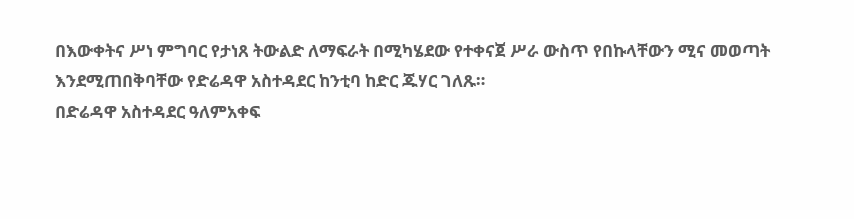በእውቀትና ሥነ ምግባር የታነጸ ትውልድ ለማፍራት በሚካሄደው የተቀናጀ ሥራ ውስጥ የበኩላቸውን ሚና መወጣት እንደሚጠበቅባቸው የድሬዳዋ አስተዳደር ከንቲባ ከድር ጁሃር ገለጹ።
በድሬዳዋ አስተዳደር ዓለምአቀፍ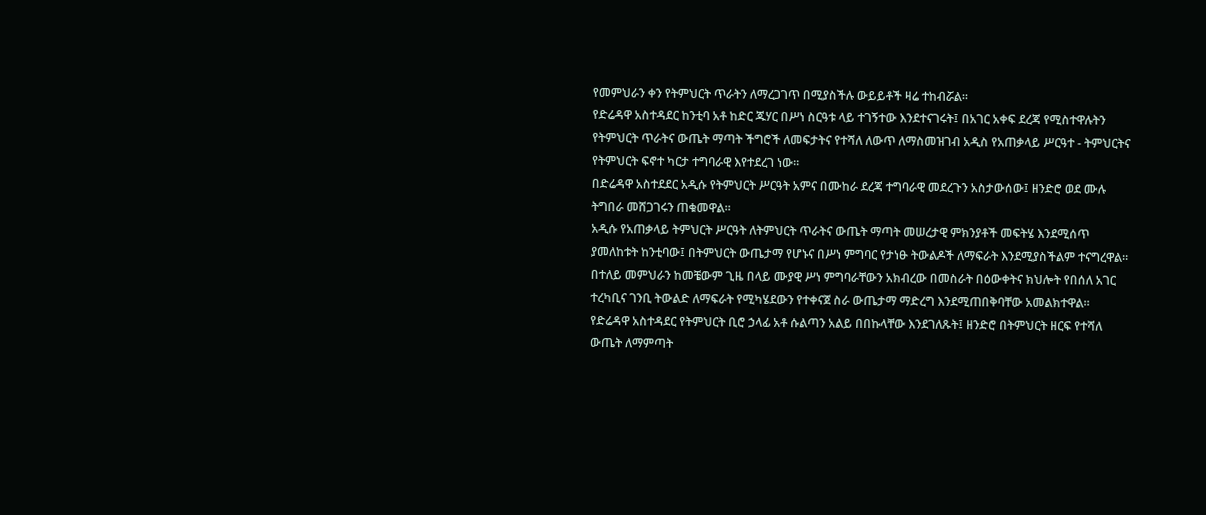የመምህራን ቀን የትምህርት ጥራትን ለማረጋገጥ በሚያስችሉ ውይይቶች ዛሬ ተከብሯል።
የድሬዳዋ አስተዳደር ከንቲባ አቶ ከድር ጁሃር በሥነ ስርዓቱ ላይ ተገኝተው እንደተናገሩት፤ በአገር አቀፍ ደረጃ የሚስተዋሉትን የትምህርት ጥራትና ውጤት ማጣት ችግሮች ለመፍታትና የተሻለ ለውጥ ለማስመዝገብ አዲስ የአጠቃላይ ሥርዓተ - ትምህርትና የትምህርት ፍኖተ ካርታ ተግባራዊ እየተደረገ ነው።
በድሬዳዋ አስተደደር አዲሱ የትምህርት ሥርዓት አምና በሙከራ ደረጃ ተግባራዊ መደረጉን አስታውሰው፤ ዘንድሮ ወደ ሙሉ ትግበራ መሸጋገሩን ጠቁመዋል።
አዲሱ የአጠቃላይ ትምህርት ሥርዓት ለትምህርት ጥራትና ውጤት ማጣት መሠረታዊ ምክንያቶች መፍትሄ እንደሚሰጥ ያመለከቱት ከንቲባው፤ በትምህርት ውጤታማ የሆኑና በሥነ ምግባር የታነፁ ትውልዶች ለማፍራት እንደሚያስችልም ተናግረዋል።
በተለይ መምህራን ከመቼውም ጊዜ በላይ ሙያዊ ሥነ ምግባራቸውን አክብረው በመስራት በዕውቀትና ክህሎት የበሰለ አገር ተረካቢና ገንቢ ትውልድ ለማፍራት የሚካሄደውን የተቀናጀ ስራ ውጤታማ ማድረግ እንደሚጠበቅባቸው አመልክተዋል።
የድሬዳዋ አስተዳደር የትምህርት ቢሮ ኃላፊ አቶ ሱልጣን አልይ በበኩላቸው እንደገለጹት፤ ዘንድሮ በትምህርት ዘርፍ የተሻለ ውጤት ለማምጣት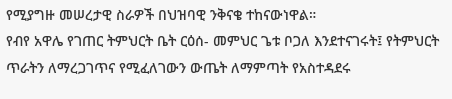የሚያግዙ መሠረታዊ ስራዎች በህዝባዊ ንቅናቄ ተከናውነዋል።
የብየ አዋሌ የገጠር ትምህርት ቤት ርዕሰ- መምህር ጌቱ ቦጋለ እንደተናገሩት፤ የትምህርት ጥራትን ለማረጋገጥና የሚፈለገውን ውጤት ለማምጣት የአስተዳደሩ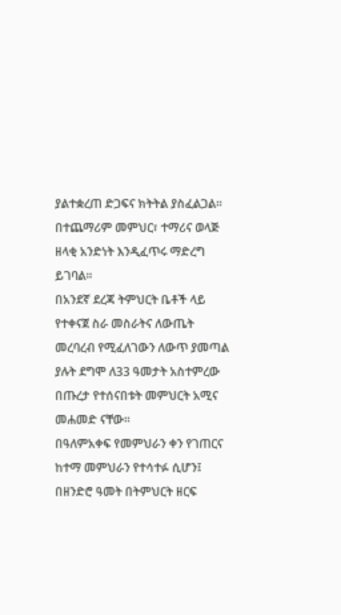ያልተቋረጠ ድጋፍና ክትትል ያስፈልጋል። በተጨማሪም መምህር፣ ተማሪና ወላጅ ዘላቂ አንድነት እንዲፈጥሩ ማድረግ ይገባል።
በአንደኛ ደረጃ ትምህርት ቤቶች ላይ የተቀናጀ ስራ መስራትና ለውጤት መረባረብ የሚፈለገውን ለውጥ ያመጣል ያሉት ደግሞ ለ33 ዓመታት አስተምረው በጡረታ የተሰናበቱት መምህርት አሚና መሐመድ ናቸው።
በዓለምአቀፍ የመምህራን ቀን የገጠርና ከተማ መምህራን የተሳተፉ ሲሆን፤ በዘንድሮ ዓመት በትምህርት ዘርፍ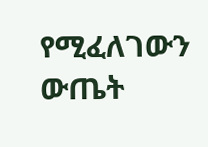የሚፈለገውን ውጤት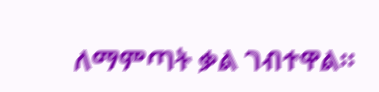ለማምጣት ቃል ገብተዋል።